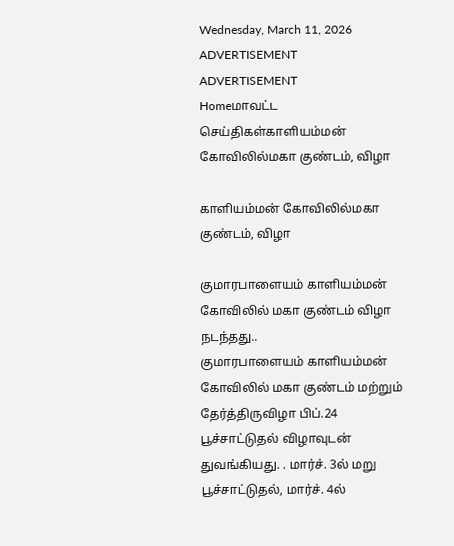Wednesday, March 11, 2026
ADVERTISEMENT
ADVERTISEMENT
Homeமாவட்ட செய்திகள்காளியம்மன் கோவிலில்மகா குண்டம், விழா

காளியம்மன் கோவிலில்மகா குண்டம், விழா

குமாரபாளையம் காளியம்மன் கோவிலில் மகா குண்டம் விழா நடந்தது..
குமாரபாளையம் காளியம்மன் கோவிலில் மகா குண்டம் மற்றும் தேர்த்திருவிழா பிப்.24 பூச்சாட்டுதல் விழாவுடன் துவங்கியது. . மார்ச். 3ல் மறு பூச்சாட்டுதல், மார்ச். 4ல்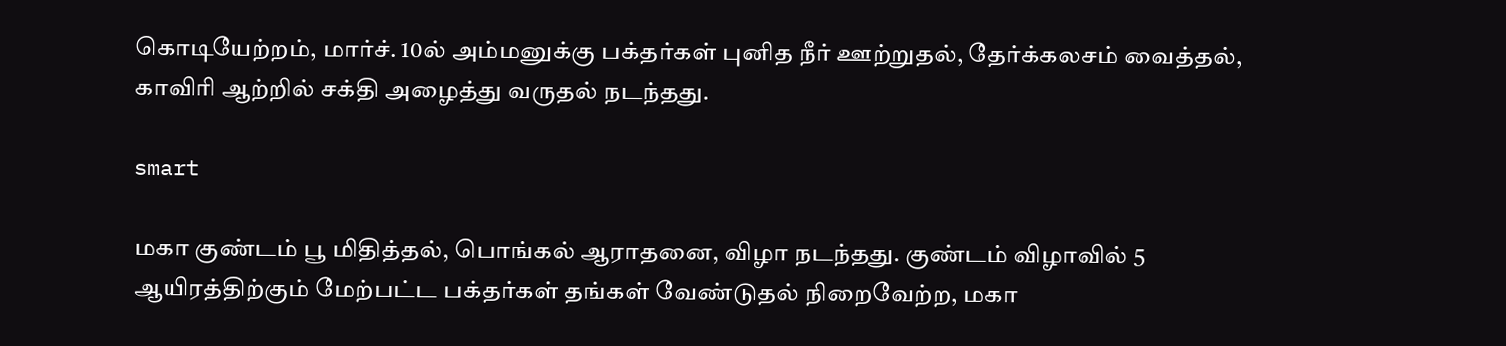கொடியேற்றம், மார்ச். 10ல் அம்மனுக்கு பக்தர்கள் புனித நீர் ஊற்றுதல், தேர்க்கலசம் வைத்தல், காவிரி ஆற்றில் சக்தி அழைத்து வருதல் நடந்தது.

smart

மகா குண்டம் பூ மிதித்தல், பொங்கல் ஆராதனை, விழா நடந்தது. குண்டம் விழாவில் 5 ஆயிரத்திற்கும் மேற்பட்ட பக்தர்கள் தங்கள் வேண்டுதல் நிறைவேற்ற, மகா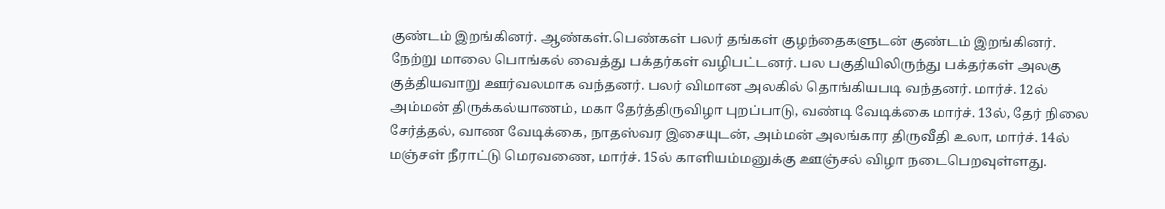குண்டம் இறங்கினர். ஆண்கள்.பெண்கள் பலர் தங்கள் குழந்தைகளுடன் குண்டம் இறங்கினர். நேற்று மாலை பொங்கல் வைத்து பக்தர்கள் வழிபட்டனர். பல பகுதியிலிருந்து பக்தர்கள் அலகு குத்தியவாறு ஊர்வலமாக வந்தனர். பலர் விமான அலகில் தொங்கியபடி வந்தனர். மார்ச். 12ல் அம்மன் திருக்கல்யாணம், மகா தேர்த்திருவிழா புறப்பாடு, வண்டி வேடிக்கை மார்ச். 13ல், தேர் நிலை சேர்த்தல், வாண வேடிக்கை, நாதஸ்வர இசையுடன், அம்மன் அலங்கார திருவீதி உலா, மார்ச். 14ல் மஞ்சள் நீராட்டு மெரவணை, மார்ச். 15ல் காளியம்மனுக்கு ஊஞ்சல் விழா நடைபெறவுள்ளது.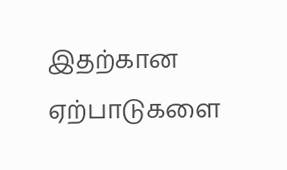இதற்கான ஏற்பாடுகளை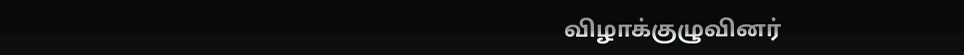விழாக்குழுவினர்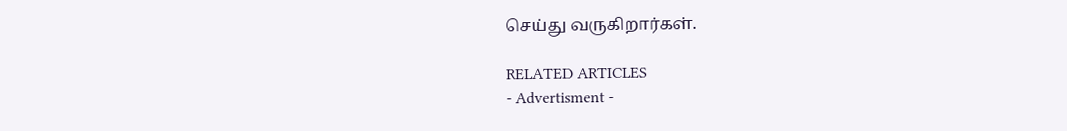செய்து வருகிறார்கள்.

RELATED ARTICLES
- Advertisment -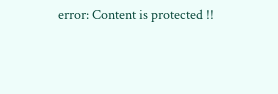error: Content is protected !!